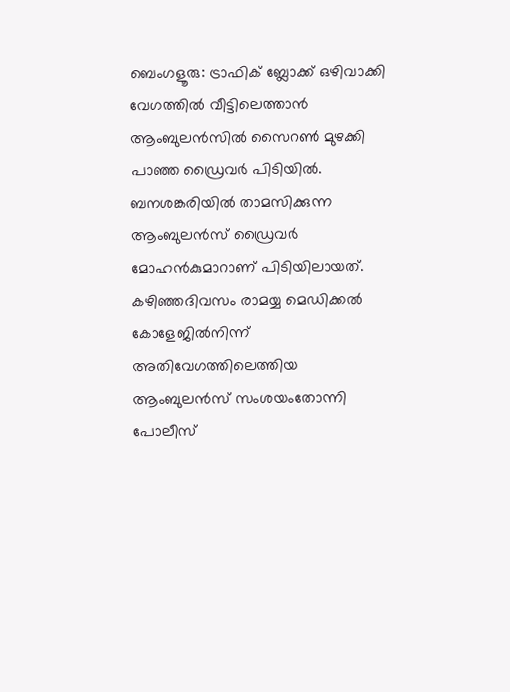ബെംഗളൂരു: ട്രാഫിക് ബ്ലോക്ക് ഒഴിവാക്കി വേഗത്തിൽ വീട്ടിലെത്താൻ ആംബുലൻസിൽ സൈറൺ മുഴക്കി പാഞ്ഞ ഡ്രൈവർ പിടിയിൽ. ബനശങ്കരിയിൽ താമസിക്കുന്ന ആംബുലൻസ് ഡ്രൈവർ മോഹൻകുമാറാണ് പിടിയിലായത്. കഴിഞ്ഞദിവസം രാമയ്യ മെഡിക്കൽ കോളേജിൽനിന്ന് അതിവേഗത്തിലെത്തിയ ആംബുലൻസ് സംശയംതോന്നി പോലീസ്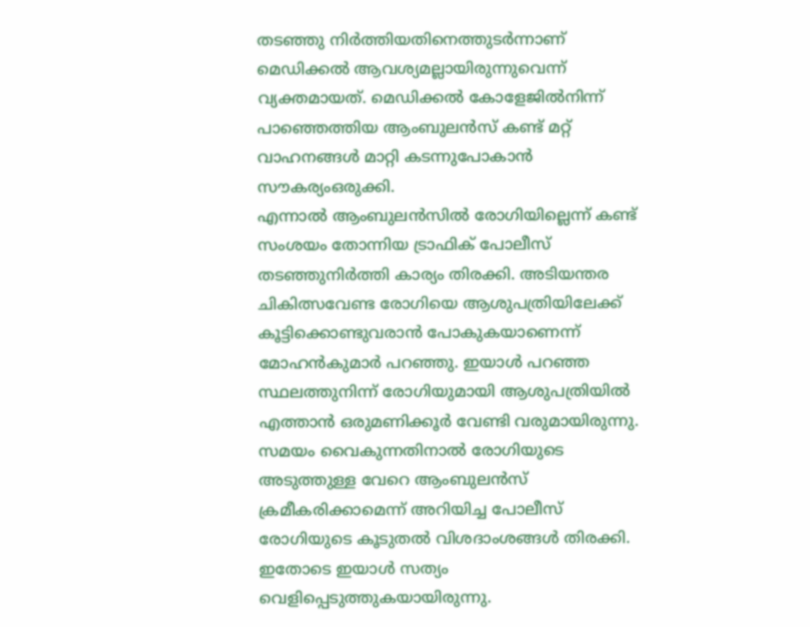തടഞ്ഞു നിർത്തിയതിനെത്തുടർന്നാണ് മെഡിക്കൽ ആവശ്യമല്ലായിരുന്നുവെന്ന് വ്യക്തമായത്. മെഡിക്കൽ കോളേജിൽനിന്ന് പാഞ്ഞെത്തിയ ആംബുലൻസ് കണ്ട് മറ്റ് വാഹനങ്ങൾ മാറ്റി കടന്നുപോകാൻ സൗകര്യംഒരുക്കി.
എന്നാൽ ആംബുലൻസിൽ രോഗിയില്ലെന്ന് കണ്ട് സംശയം തോന്നിയ ട്രാഫിക് പോലീസ് തടഞ്ഞുനിർത്തി കാര്യം തിരക്കി. അടിയന്തര ചികിത്സവേണ്ട രോഗിയെ ആശുപത്രിയിലേക്ക് കൂട്ടിക്കൊണ്ടുവരാൻ പോകുകയാണെന്ന് മോഹൻകുമാർ പറഞ്ഞു. ഇയാൾ പറഞ്ഞ സ്ഥലത്തുനിന്ന് രോഗിയുമായി ആശുപത്രിയിൽ എത്താൻ ഒരുമണിക്കൂർ വേണ്ടി വരുമായിരുന്നു.
സമയം വൈകുന്നതിനാൽ രോഗിയുടെ അടുത്തുള്ള വേറെ ആംബുലൻസ് ക്രമീകരിക്കാമെന്ന് അറിയിച്ച പോലീസ് രോഗിയുടെ കൂടുതൽ വിശദാംശങ്ങൾ തിരക്കി. ഇതോടെ ഇയാൾ സത്യം വെളിപ്പെടുത്തുകയായിരുന്നു.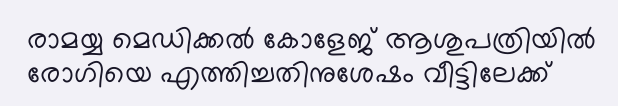രാമയ്യ മെഡിക്കൽ കോളേജ് ആശുപത്രിയിൽ രോഗിയെ എത്തിച്ചതിനുശേഷം വീട്ടിലേക്ക്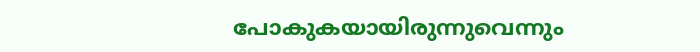പോകുകയായിരുന്നുവെന്നും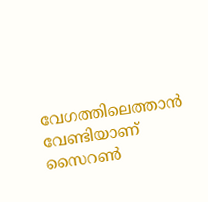വേഗത്തിലെത്താൻ വേണ്ടിയാണ് സൈറൺ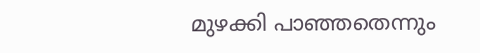മുഴക്കി പാഞ്ഞതെന്നും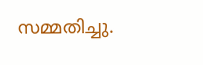സമ്മതിച്ചു.